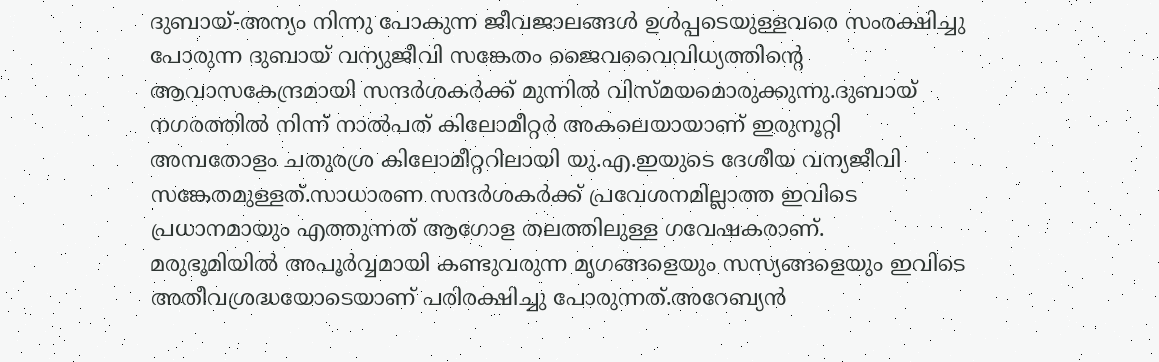ദുബായ്-അന്യം നിന്നു പോകുന്ന ജീവജാലങ്ങൾ ഉൾപ്പടെയുള്ളവരെ സംരക്ഷിച്ചു പോരുന്ന ദുബായ് വന്യുജീവി സങ്കേതം ജൈവവൈവിധ്യത്തിന്റെ ആവാസകേന്ദ്രമായി സന്ദർശകർക്ക് മുന്നിൽ വിസ്മയമൊരുക്കുന്നു.ദുബായ് നഗരത്തിൽ നിന്ന് നാൽപത് കിലോമീറ്റർ അകലെയായാണ് ഇരുനൂറ്റി അമ്പതോളം ചതുരശ്ര കിലോമീറ്ററിലായി യു.എ.ഇയുടെ ദേശീയ വന്യജീവി സങ്കേതമുള്ളത്.സാധാരണ സന്ദർശകർക്ക് പ്രവേശനമില്ലാത്ത ഇവിടെ പ്രധാനമായും എത്തുന്നത് ആഗോള തലത്തിലുള്ള ഗവേഷകരാണ്.
മരുഭൂമിയിൽ അപൂർവ്വമായി കണ്ടുവരുന്ന മൃഗങ്ങളെയും സസ്യങ്ങളെയും ഇവിടെ അതീവശ്രദ്ധയോടെയാണ് പരിരക്ഷിച്ചു പോരുന്നത്.അറേബ്യൻ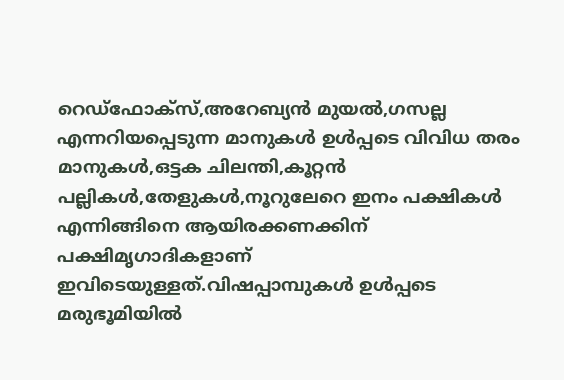റെഡ്ഫോക്സ്,അറേബ്യൻ മുയൽ,ഗസല്ല എന്നറിയപ്പെടുന്ന മാനുകൾ ഉൾപ്പടെ വിവിധ തരം മാനുകൾ,ഒട്ടക ചിലന്തി,കൂറ്റൻ പല്ലികൾ,തേളുകൾ,നൂറുലേറെ ഇനം പക്ഷികൾ എന്നിങ്ങിനെ ആയിരക്കണക്കിന് പക്ഷിമൃഗാദികളാണ് ഇവിടെയുള്ളത്.വിഷപ്പാമ്പുകൾ ഉൾപ്പടെ മരുഭൂമിയിൽ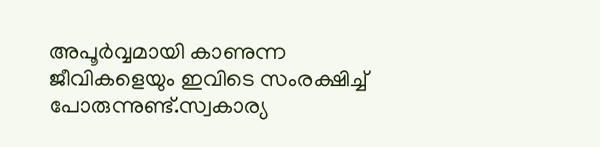അപൂർവ്വമായി കാണുന്ന ജീവികളെയും ഇവിടെ സംരക്ഷിച്ച് പോരുന്നുണ്ട്.സ്വകാര്യ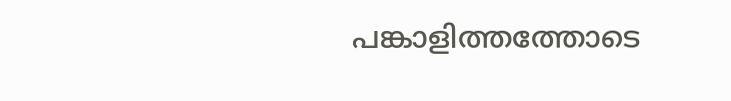പങ്കാളിത്തത്തോടെ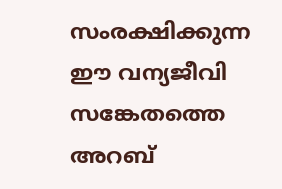സംരക്ഷിക്കുന്ന ഈ വന്യജീവി സങ്കേതത്തെ അറബ്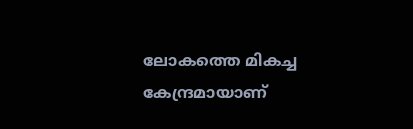ലോകത്തെ മികച്ച കേന്ദ്രമായാണ്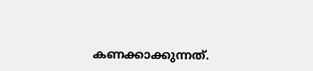കണക്കാക്കുന്നത്.